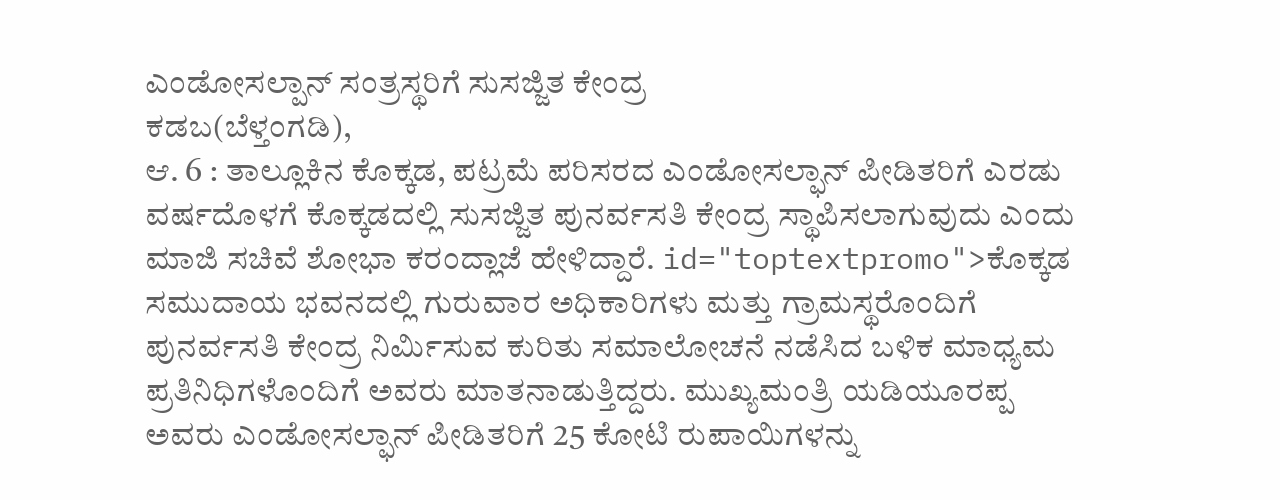ಎಂಡೋಸಲ್ಪಾನ್ ಸಂತ್ರಸ್ಥರಿಗೆ ಸುಸಜ್ಜಿತ ಕೇಂದ್ರ
ಕಡಬ(ಬೆಳ್ತಂಗಡಿ),
ಆ. 6 : ತಾಲ್ಲೂಕಿನ ಕೊಕ್ಕಡ, ಪಟ್ರಮೆ ಪರಿಸರದ ಎಂಡೋಸಲ್ಫಾನ್ ಪೀಡಿತರಿಗೆ ಎರಡು ವರ್ಷದೊಳಗೆ ಕೊಕ್ಕಡದಲ್ಲಿ ಸುಸಜ್ಜಿತ ಪುನರ್ವಸತಿ ಕೇಂದ್ರ ಸ್ಥಾಪಿಸಲಾಗುವುದು ಎಂದು ಮಾಜಿ ಸಚಿವೆ ಶೋಭಾ ಕರಂದ್ಲಾಜೆ ಹೇಳಿದ್ದಾರೆ. id="toptextpromo">ಕೊಕ್ಕಡ
ಸಮುದಾಯ ಭವನದಲ್ಲಿ ಗುರುವಾರ ಅಧಿಕಾರಿಗಳು ಮತ್ತು ಗ್ರಾಮಸ್ಥರೊಂದಿಗೆ ಪುನರ್ವಸತಿ ಕೇಂದ್ರ ನಿರ್ಮಿಸುವ ಕುರಿತು ಸಮಾಲೋಚನೆ ನಡೆಸಿದ ಬಳಿಕ ಮಾಧ್ಯಮ ಪ್ರತಿನಿಧಿಗಳೊಂದಿಗೆ ಅವರು ಮಾತನಾಡುತ್ತಿದ್ದರು. ಮುಖ್ಯಮಂತ್ರಿ ಯಡಿಯೂರಪ್ಪ ಅವರು ಎಂಡೋಸಲ್ಫಾನ್ ಪೀಡಿತರಿಗೆ 25 ಕೋಟಿ ರುಪಾಯಿಗಳನ್ನು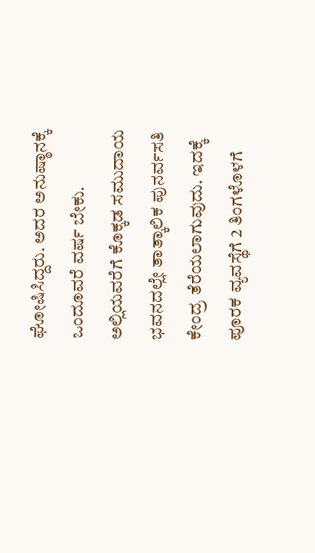ಘೋಷಿಸಿದ್ದರು. ಅದರ ಅನುಷ್ಠಾನಕ್ಕೆ ಒಂದೂವರೆ ವರ್ಷ ಬೇಕು. ಅಲ್ಲಿಯವರೆಗೆ ಕೊಕ್ಕಡ ಸಮುದಾಯ ಭವನದಲ್ಲೇ ತಾತ್ಕಾಲಿಕ ಪುನರ್ವಸತಿ ಕೇಂದ್ರ ತೆರೆಯಲಾಗುವುದು. ಇದಕ್ಕೆ ಪೂರಕ ವ್ಯವಸ್ಥೆಗೆ 2 ತಿಂಗಳೊಳಗೆ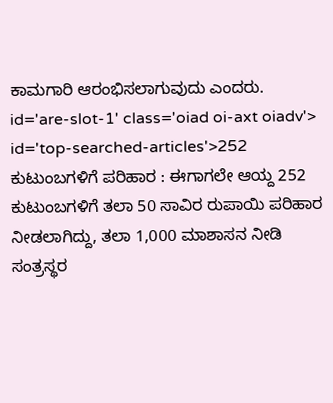ಕಾಮಗಾರಿ ಆರಂಭಿಸಲಾಗುವುದು ಎಂದರು. id='are-slot-1' class='oiad oi-axt oiadv'> id='top-searched-articles'>252
ಕುಟುಂಬಗಳಿಗೆ ಪರಿಹಾರ : ಈಗಾಗಲೇ ಆಯ್ದ 252 ಕುಟುಂಬಗಳಿಗೆ ತಲಾ 50 ಸಾವಿರ ರುಪಾಯಿ ಪರಿಹಾರ ನೀಡಲಾಗಿದ್ದು, ತಲಾ 1,000 ಮಾಶಾಸನ ನೀಡಿ ಸಂತ್ರಸ್ಥರ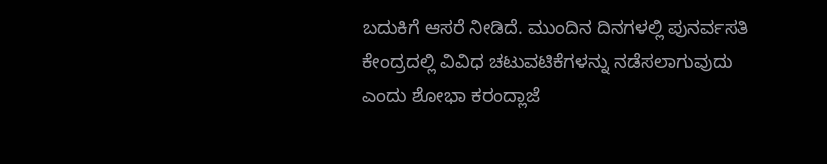ಬದುಕಿಗೆ ಆಸರೆ ನೀಡಿದೆ. ಮುಂದಿನ ದಿನಗಳಲ್ಲಿ ಪುನರ್ವಸತಿ ಕೇಂದ್ರದಲ್ಲಿ ವಿವಿಧ ಚಟುವಟಿಕೆಗಳನ್ನು ನಡೆಸಲಾಗುವುದು ಎಂದು ಶೋಭಾ ಕರಂದ್ಲಾಜೆ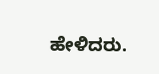ಹೇಳಿದರು.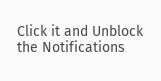Click it and Unblock the Notifications